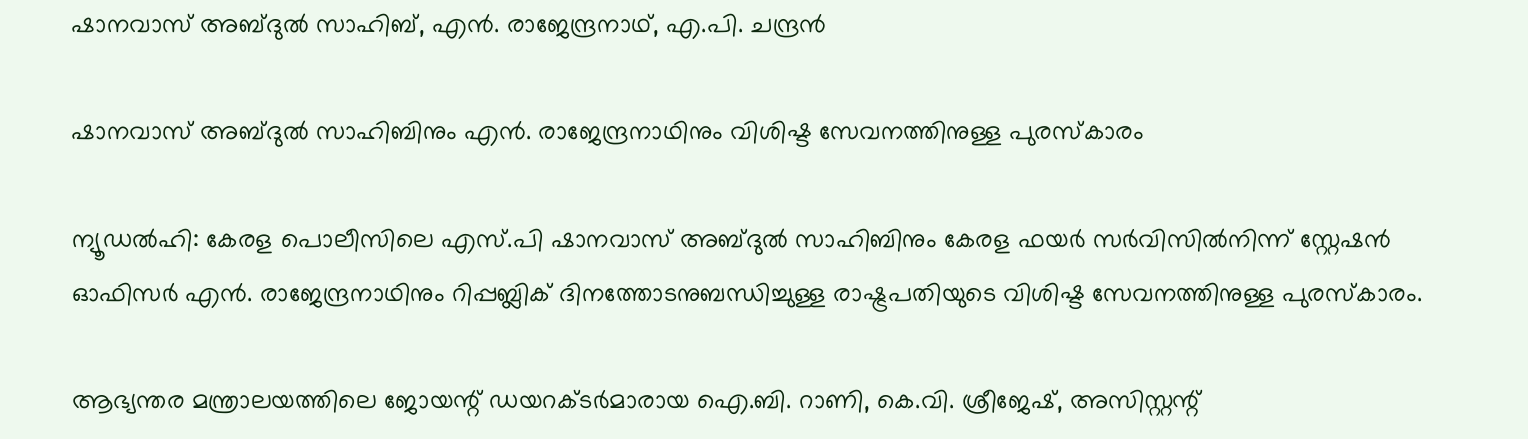ഷാനവാസ് അബ്‌ദുൽ സാഹിബ്, എൻ. രാജേന്ദ്രനാഥ്, എ.പി. ചന്ദ്രൻ

ഷാനവാസ് അബ്‌ദുൽ സാഹിബിനും എൻ. രാജേന്ദ്രനാഥിനും വിശിഷ്ട സേവനത്തിനുള്ള പുരസ്കാരം

ന്യൂഡൽഹി: കേരള പൊലീസിലെ എസ്.പി ഷാനവാസ് അബ്‌ദുൽ സാഹിബിനും കേരള ഫയർ സർവിസിൽനിന്ന് സ്റ്റേഷൻ ഓഫിസർ എൻ. രാജേന്ദ്രനാഥിനും റിപ്പബ്ലിക് ദിനത്തോടനുബന്ധിച്ചുള്ള രാഷ്ട്രപതിയുടെ വിശിഷ്ട സേവനത്തിനുള്ള പുരസ്കാരം.

ആഭ്യന്തര മന്ത്രാലയത്തിലെ ജോയന്റ് ഡയറക്ടർമാരായ ഐ.ബി. റാണി, കെ.വി. ശ്രീജേഷ്, അസിസ്റ്റന്റ്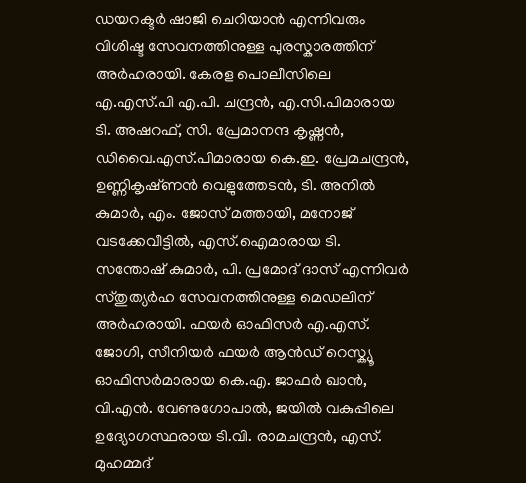ഡയറക്ടർ ഷാജി ചെറിയാൻ എന്നിവരും വിശിഷ്ട സേവനത്തിനുള്ള പുരസ്കാരത്തിന് അർഹരായി. കേരള പൊലീസിലെ എ.എസ്.പി എ.പി. ചന്ദ്രൻ, എ.സി.പിമാരായ ടി. അഷറഫ്, സി. പ്രേമാനന്ദ കൃഷ്ണൻ, ഡിവൈ.എസ്.പിമാരായ കെ.ഇ. പ്രേമചന്ദ്രൻ, ഉണ്ണികൃഷ്‌ണൻ വെളുത്തേടൻ, ടി. അനിൽ കുമാർ, എം. ജോസ് മത്തായി, മനോജ് വടക്കേവീട്ടിൽ, എസ്.ഐമാരായ ടി. സന്തോഷ് കുമാർ, പി. പ്രമോദ് ദാസ് എന്നിവർ സ്തുത്യർഹ സേവനത്തിനുള്ള മെഡലിന് അർഹരായി. ഫയർ ഓഫിസർ എ.എസ്. ജോഗി, സീനിയര്‍ ഫയര്‍ ആന്‍ഡ് റെസ്ക്യൂ ഓഫിസര്‍മാരായ കെ.എ. ജാഫർ ഖാൻ, വി.എൻ. വേണുഗോപാൽ, ജയില്‍ വകുപ്പിലെ ഉദ്യോഗസ്ഥരായ ടി.വി. രാമചന്ദ്രൻ, എസ്. മുഹമ്മദ്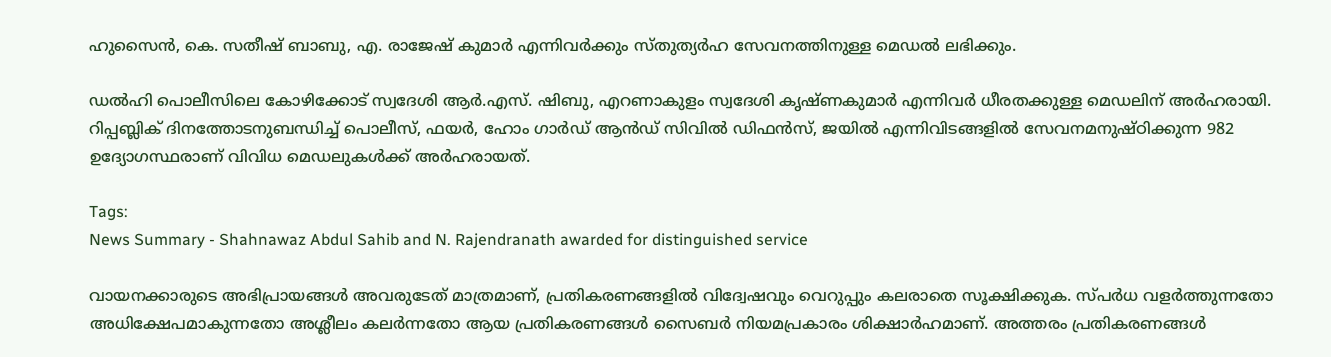ഹുസൈൻ, കെ. സതീഷ് ബാബു, എ. രാജേഷ് കുമാർ എന്നിവര്‍ക്കും സ്തുത്യർഹ സേവനത്തിനുള്ള മെഡല്‍ ലഭിക്കും.

ഡൽഹി പൊലീസിലെ കോഴിക്കോട് സ്വദേശി ആർ.എസ്. ഷിബു, എറണാകുളം സ്വദേശി കൃഷ്ണകുമാർ എന്നിവർ ധീരതക്കുള്ള മെഡലിന് അർഹരായി. റിപ്പബ്ലിക് ദിനത്തോടനുബന്ധിച്ച് പൊലീസ്, ഫയർ, ഹോം ഗാർഡ് ആൻഡ് സിവിൽ ഡിഫൻസ്, ജയിൽ എന്നിവിടങ്ങളിൽ സേവനമനുഷ്ഠിക്കുന്ന 982 ഉദ്യോഗസ്ഥരാണ് വിവിധ മെഡലുകൾക്ക് അർഹരായത്.

Tags:
News Summary - Shahnawaz Abdul Sahib and N. Rajendranath awarded for distinguished service

വായനക്കാരുടെ അഭിപ്രായങ്ങള്‍ അവരുടേത് മാത്രമാണ്, പ്രതികരണങ്ങളിൽ വിദ്വേഷവും വെറുപ്പും കലരാതെ സൂക്ഷിക്കുക. സ്പർധ വളർത്തുന്നതോ അധിക്ഷേപമാകുന്നതോ അശ്ലീലം കലർന്നതോ ആയ പ്രതികരണങ്ങൾ സൈബർ നിയമപ്രകാരം ശിക്ഷാർഹമാണ്. അത്തരം പ്രതികരണങ്ങൾ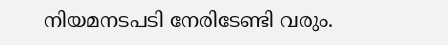നിയമനടപടി നേരിടേണ്ടി വരും.